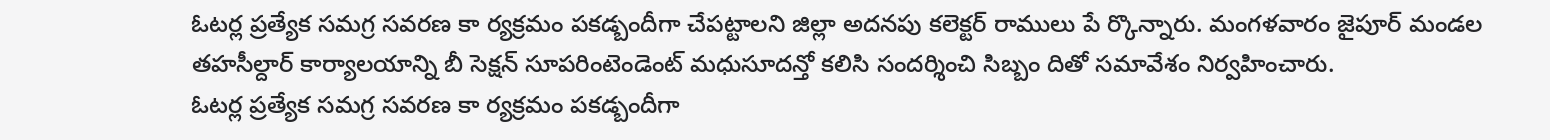ఓటర్ల ప్రత్యేక సమగ్ర సవరణ కా ర్యక్రమం పకడ్బందీగా చేపట్టాలని జిల్లా అదనపు కలెక్టర్ రాములు పే ర్కొన్నారు. మంగళవారం జైపూర్ మండల తహసీల్దార్ కార్యాలయాన్ని బీ సెక్షన్ సూపరింటెండెంట్ మధుసూదన్తో కలిసి సందర్శించి సిబ్బం దితో సమావేశం నిర్వహించారు.
ఓటర్ల ప్రత్యేక సమగ్ర సవరణ కా ర్యక్రమం పకడ్బందీగా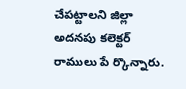చేపట్టాలని జిల్లా అదనపు కలెక్టర్ రాములు పే ర్కొన్నారు.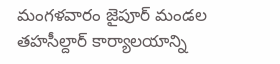మంగళవారం జైపూర్ మండల తహసీల్దార్ కార్యాలయాన్ని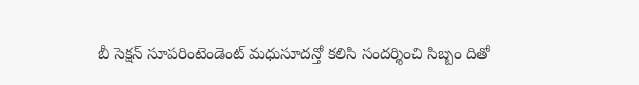బీ సెక్షన్ సూపరింటెండెంట్ మధుసూదన్తో కలిసి సందర్శించి సిబ్బం దితో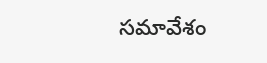సమావేశం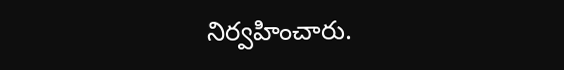నిర్వహించారు.